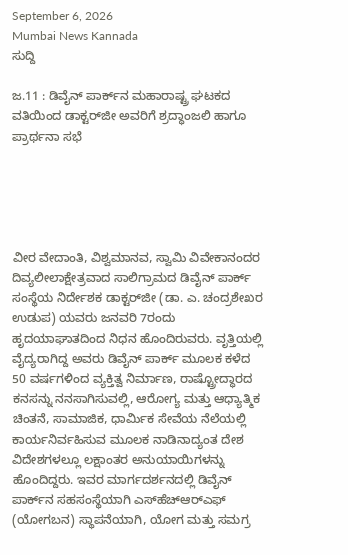September 6, 2026
Mumbai News Kannada
ಸುದ್ದಿ

ಜ.11 : ಡಿವೈನ್ ಪಾರ್ಕ್‌ನ ಮಹಾರಾಷ್ಟ್ರ ಘಟಕದ ವತಿಯಿಂದ ಡಾಕ್ಟರ್‌ಜೀ ಅವರಿಗೆ ಶ್ರದ್ಧಾಂಜಲಿ ಹಾಗೂ ಪ್ರಾರ್ಥನಾ ಸಭೆ





ವೀರ ವೇದಾಂತಿ, ವಿಶ್ವಮಾನವ, ಸ್ವಾಮಿ ವಿವೇಕಾನಂದರ ದಿವ್ಯಲೀಲಾಕ್ಷೇತ್ರವಾದ ಸಾಲಿಗ್ರಾಮದ ಡಿವೈನ್ ಪಾರ್ಕ್ ಸಂಸ್ಥೆಯ ನಿರ್ದೇಶಕ ಡಾಕ್ಟರ್‌ಜೀ (ಡಾ. ಎ. ಚಂದ್ರಶೇಖರ ಉಡುಪ) ಯವರು ಜನವರಿ 7ರಂದು ಹೃದಯಾಘಾತದಿಂದ ನಿಧನ ಹೊಂದಿರುವರು. ವೃತ್ತಿಯಲ್ಲಿ ವೈದ್ಯರಾಗಿದ್ದ ಅವರು ಡಿವೈನ್ ಪಾರ್ಕ್ ಮೂಲಕ ಕಳೆದ 50 ವರ್ಷಗಳಿಂದ ವ್ಯಕ್ತಿತ್ವ ನಿರ್ಮಾಣ, ರಾಷ್ಟ್ರೋದ್ಧಾರದ ಕನಸನ್ನು ನನಸಾಗಿಸುವಲ್ಲಿ, ಆರೋಗ್ಯ ಮತ್ತು ಆಧ್ಯಾತ್ಮಿಕ ಚಿಂತನೆ, ಸಾಮಾಜಿಕ, ಧಾರ್ಮಿಕ ಸೇವೆಯ ನೆಲೆಯಲ್ಲಿ ಕಾರ್ಯನಿರ್ವಹಿಸುವ ಮೂಲಕ ನಾಡಿನಾದ್ಯಂತ ದೇಶ ವಿದೇಶಗಳಲ್ಲೂ ಲಕ್ಷಾಂತರ ಅನುಯಾಯಿಗಳನ್ನು ಹೊಂದಿದ್ದರು. ಇವರ ಮಾರ್ಗದರ್ಶನದಲ್ಲಿ ಡಿವೈನ್ ಪಾರ್ಕ್‌ನ ಸಹಸಂಸ್ಥೆಯಾಗಿ ಎಸ್‌ಹೆಚ್‌ಆರ್‌ಎಫ್ (ಯೋಗಬನ) ಸ್ಥಾಪನೆಯಾಗಿ, ಯೋಗ ಮತ್ತು ಸಮಗ್ರ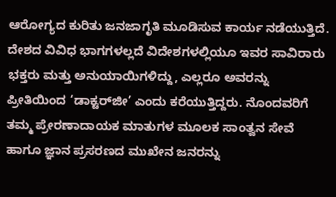ಆರೋಗ್ಯದ ಕುರಿತು ಜನಜಾಗೃತಿ ಮೂಡಿಸುವ ಕಾರ್ಯ ನಡೆಯುತ್ತಿದೆ. ದೇಶದ ವಿವಿಧ ಭಾಗಗಳಲ್ಲದೆ ವಿದೇಶಗಳಲ್ಲಿಯೂ ಇವರ ಸಾವಿರಾರು ಭಕ್ತರು ಮತ್ತು ಅನುಯಾಯಿಗಳಿದ್ದು, ಎಲ್ಲರೂ ಅವರನ್ನು ಪ್ರೀತಿಯಿಂದ ‘ಡಾಕ್ಟರ್‌ಜೀ’ ಎಂದು ಕರೆಯುತ್ತಿದ್ದರು. ನೊಂದವರಿಗೆ ತಮ್ಮ ಪ್ರೇರಣಾದಾಯಕ ಮಾತುಗಳ ಮೂಲಕ ಸಾಂತ್ವನ ಸೇವೆ ಹಾಗೂ ಜ್ಞಾನ ಪ್ರಸರಣದ ಮುಖೇನ ಜನರನ್ನು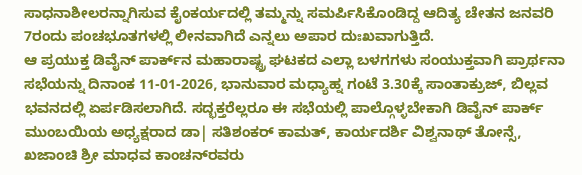ಸಾಧನಾಶೀಲರನ್ನಾಗಿಸುವ ಕೈಂಕರ್ಯದಲ್ಲಿ ತಮ್ಮನ್ನು ಸಮರ್ಪಿಸಿಕೊಂಡಿದ್ದ ಆದಿತ್ಯ ಚೇತನ ಜನವರಿ 7ರಂದು ಪಂಚಭೂತಗಳಲ್ಲಿ ಲೀನವಾಗಿದೆ ಎನ್ನಲು ಅಪಾರ ದುಃಖವಾಗುತ್ತಿದೆ.
ಆ ಪ್ರಯುಕ್ತ ಡಿವೈನ್ ಪಾರ್ಕ್‌ನ ಮಹಾರಾಷ್ಟ್ರ ಘಟಕದ ಎಲ್ಲಾ ಬಳಗಗಳು ಸಂಯುಕ್ತವಾಗಿ ಪ್ರಾರ್ಥನಾ ಸಭೆಯನ್ನು ದಿನಾಂಕ 11-01-2026, ಭಾನುವಾರ ಮಧ್ಯಾಹ್ನ ಗಂಟೆ 3.30ಕ್ಕೆ ಸಾಂತಾಕ್ರುಜ್, ಬಿಲ್ಲವ ಭವನದಲ್ಲಿ ಏರ್ಪಡಿಸಲಾಗಿದೆ. ಸದ್ಭಕ್ತರೆಲ್ಲರೂ ಈ ಸಭೆಯಲ್ಲಿ ಪಾಲ್ಗೊಳ್ಳಬೇಕಾಗಿ ಡಿವೈನ್ ಪಾರ್ಕ್ ಮುಂಬಯಿಯ ಅಧ್ಯಕ್ಷರಾದ ಡಾ| ಸತಿಶಂಕರ್ ಕಾಮತ್, ಕಾರ್ಯದರ್ಶಿ ವಿಶ್ವನಾಥ್ ತೋನ್ಸೆ, ಖಜಾಂಚಿ ಶ್ರೀ ಮಾಧವ ಕಾಂಚನ್‌ರವರು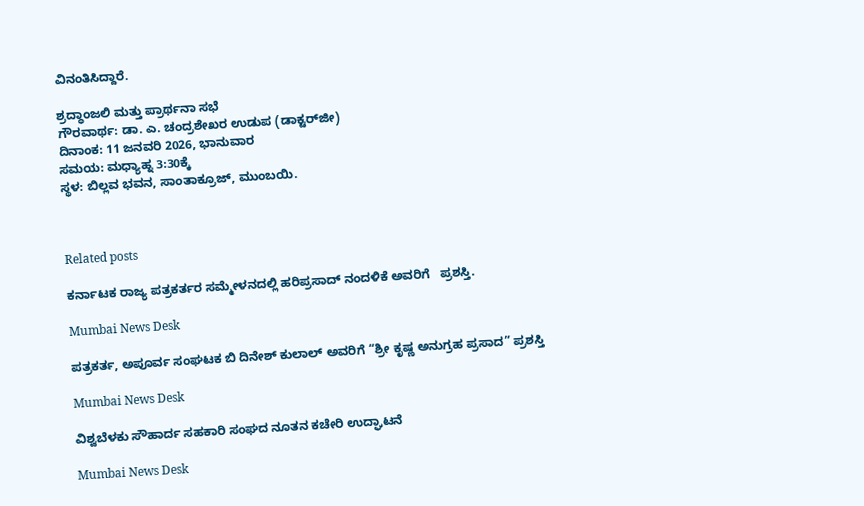ವಿನಂತಿಸಿದ್ದಾರೆ.

ಶ್ರದ್ಧಾಂಜಲಿ ಮತ್ತು ಪ್ರಾರ್ಥನಾ ಸಭೆ
ಗೌರವಾರ್ಥ: ಡಾ. ಎ. ಚಂದ್ರಶೇಖರ ಉಡುಪ (ಡಾಕ್ಟರ್‌ಜೀ)
ದಿನಾಂಕ: 11 ಜನವರಿ 2026, ಭಾನುವಾರ
ಸಮಯ: ಮಧ್ಯಾಹ್ನ 3:30ಕ್ಕೆ
ಸ್ಥಳ: ಬಿಲ್ಲವ ಭವನ, ಸಾಂತಾಕ್ರೂಜ್, ಮುಂಬಯಿ.



Related posts

ಕರ್ನಾಟಕ ರಾಜ್ಯ ಪತ್ರಕರ್ತರ ಸಮ್ಮೇಳನದಲ್ಲಿ ಹರಿಪ್ರಸಾದ್ ನಂದಳಿಕೆ ಅವರಿಗೆ   ಪ್ರಶಸ್ತಿ.

Mumbai News Desk

ಪತ್ರಕರ್ತ, ಅಪೂರ್ವ ಸಂಘಟಕ ಬಿ ದಿನೇಶ್ ಕುಲಾಲ್ ಅವರಿಗೆ “ಶ್ರೀ ಕೃಷ್ಣ ಅನುಗ್ರಹ ಪ್ರಸಾದ” ಪ್ರಶಸ್ತಿ

Mumbai News Desk

ವಿಶ್ವಬೆಳಕು ಸೌಹಾರ್ದ ಸಹಕಾರಿ ಸಂಘದ ನೂತನ ಕಚೇರಿ ಉದ್ಘಾಟನೆ

Mumbai News Desk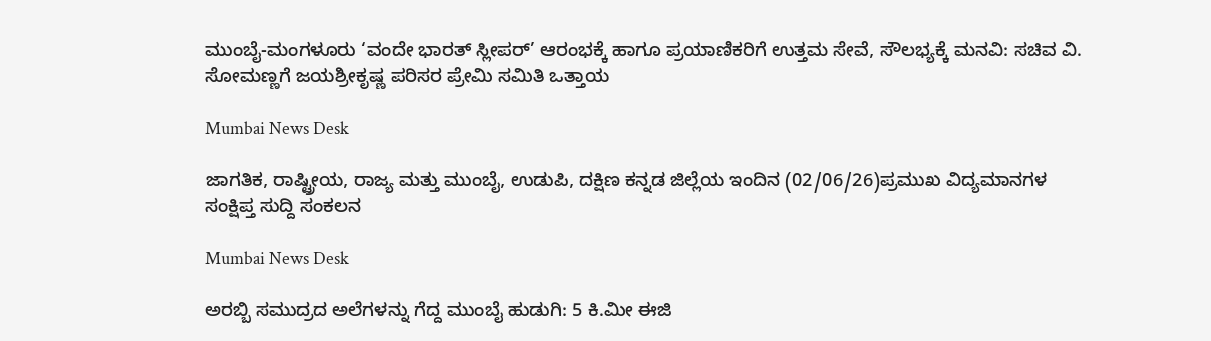ಮುಂಬೈ-ಮಂಗಳೂರು ‘ವಂದೇ ಭಾರತ್ ಸ್ಲೀಪರ್’ ಆರಂಭಕ್ಕೆ ಹಾಗೂ ಪ್ರಯಾಣಿಕರಿಗೆ ಉತ್ತಮ ಸೇವೆ, ಸೌಲಭ್ಯಕ್ಕೆ ಮನವಿ: ಸಚಿವ ವಿ. ಸೋಮಣ್ಣಗೆ ಜಯಶ್ರೀಕೃಷ್ಣ ಪರಿಸರ ಪ್ರೇಮಿ ಸಮಿತಿ ಒತ್ತಾಯ

Mumbai News Desk

ಜಾಗತಿಕ, ರಾಷ್ಟ್ರೀಯ, ರಾಜ್ಯ ಮತ್ತು ಮುಂಬೈ, ಉಡುಪಿ, ದಕ್ಷಿಣ ಕನ್ನಡ ಜಿಲ್ಲೆಯ ಇಂದಿನ (02/06/26)ಪ್ರಮುಖ ವಿದ್ಯಮಾನಗಳ ಸಂಕ್ಷಿಪ್ತ ಸುದ್ದಿ ಸಂಕಲನ

Mumbai News Desk

ಅರಬ್ಬಿ ಸಮುದ್ರದ ಅಲೆಗಳನ್ನು ಗೆದ್ದ ಮುಂಬೈ ಹುಡುಗಿ: 5 ಕಿ.ಮೀ ಈಜಿ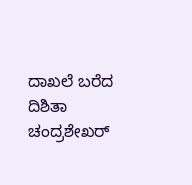ದಾಖಲೆ ಬರೆದ ದಿಶಿತಾ ಚಂದ್ರಶೇಖರ್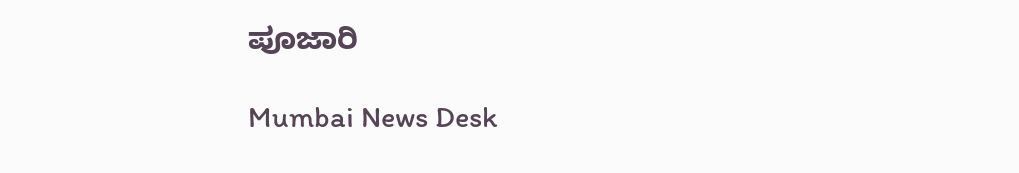ಪೂಜಾರಿ

Mumbai News Desk